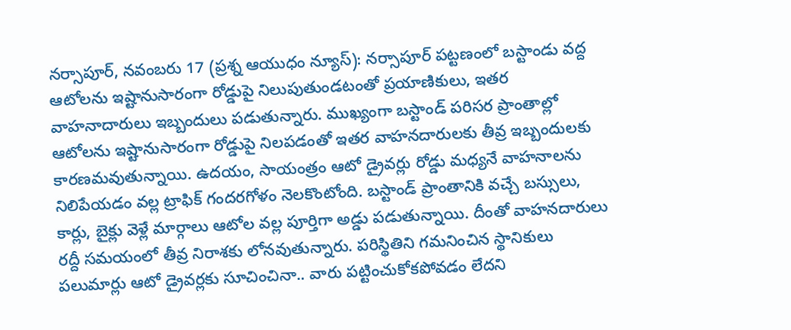నర్సాపూర్, నవంబరు 17 (ప్రశ్న ఆయుధం న్యూస్): నర్సాపూర్ పట్టణంలో బస్టాండు వద్ద ఆటోలను ఇష్టానుసారంగా రోడ్డుపై నిలుపుతుండటంతో ప్రయాణికులు, ఇతర వాహనాదారులు ఇబ్బందులు పడుతున్నారు. ముఖ్యంగా బస్టాండ్ పరిసర ప్రాంతాల్లో ఆటోలను ఇష్టానుసారంగా రోడ్డుపై నిలపడంతో ఇతర వాహనదారులకు తీవ్ర ఇబ్బందులకు కారణమవుతున్నాయి. ఉదయం, సాయంత్రం ఆటో డ్రైవర్లు రోడ్డు మధ్యనే వాహనాలను నిలిపేయడం వల్ల ట్రాఫిక్ గందరగోళం నెలకొంటోంది. బస్టాండ్ ప్రాంతానికి వచ్చే బస్సులు, కార్లు, బైక్లు వెళ్లే మార్గాలు ఆటోల వల్ల పూర్తిగా అడ్డు పడుతున్నాయి. దీంతో వాహనదారులు రద్దీ సమయంలో తీవ్ర నిరాశకు లోనవుతున్నారు. పరిస్థితిని గమనించిన స్థానికులు పలుమార్లు ఆటో డ్రైవర్లకు సూచించినా.. వారు పట్టించుకోకపోవడం లేదని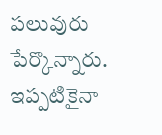పలువురు పేర్కొన్నారు. ఇప్పటికైనా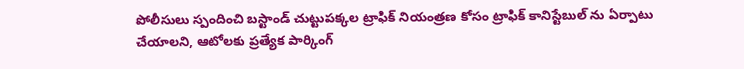పోలీసులు స్పందించి బస్టాండ్ చుట్టుపక్కల ట్రాఫిక్ నియంత్రణ కోసం ట్రాఫిక్ కానిస్టేబుల్ ను ఏర్పాటు చేయాలని, ఆటోలకు ప్రత్యేక పార్కింగ్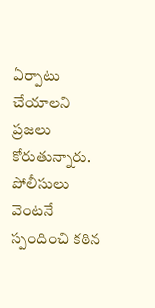ఏర్పాటు చేయాలని ప్రజలు కోరుతున్నారు. పోలీసులు వెంటనే స్పందించి కఠిన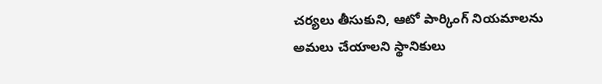చర్యలు తీసుకుని, ఆటో పార్కింగ్ నియమాలను అమలు చేయాలని స్థానికులు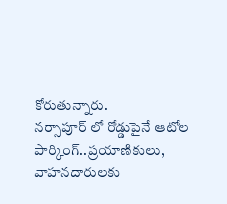కోరుతున్నారు.
నర్సాపూర్ లో రోడ్డుపైనే ఆటోల పార్కింగ్..ప్రయాణికులు, వాహనదారులకు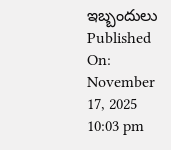ఇబ్బందులు
Published On: November 17, 2025 10:03 pm